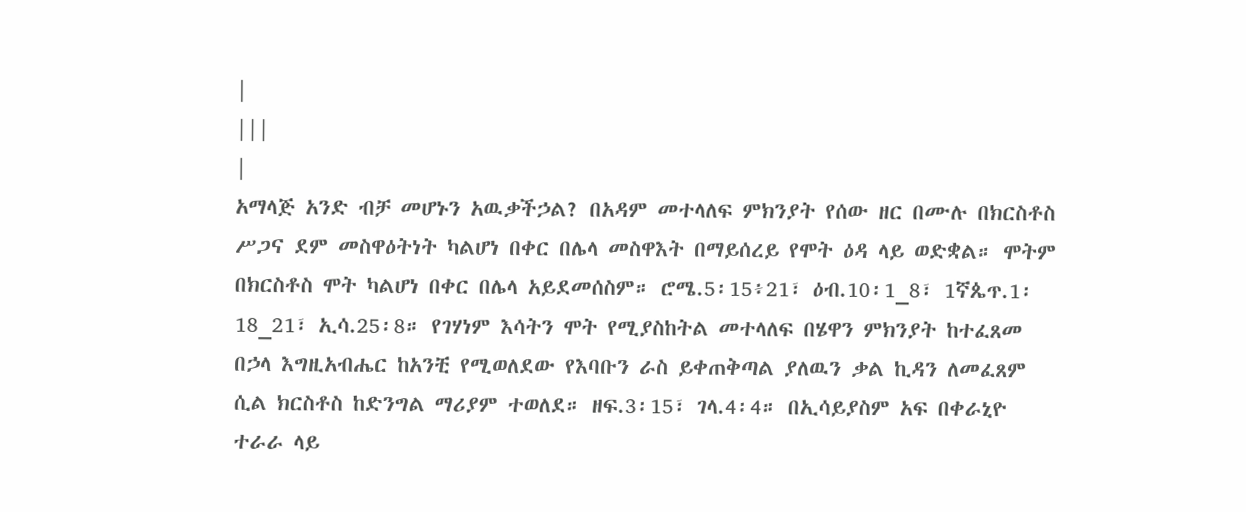|
|||
|
አማላጅ አንድ ብቻ መሆኑን አዉቃችኃል? በአዳም መተላለፍ ምክንያት የሰው ዘር በሙሉ በክርስቶስ ሥጋና ደም መስዋዕትነት ካልሆነ በቀር በሌላ መስዋእት በማይሰረይ የሞት ዕዳ ላይ ወድቋል። ሞትም በክርስቶስ ሞት ካልሆነ በቀር በሌላ አይደመሰስም። ሮሜ.5፡15፥21፣ ዕብ.10፡1_8፣ 1ኛጴጥ.1፡18_21፣ ኢሳ.25፡8። የገሃነም እሳትን ሞት የሚያስከትል መተላለፍ በሄዋን ምክንያት ከተፈጸመ በኃላ እግዚአብሔር ከአንቺ የሚወለደው የእባቡን ራስ ይቀጠቅጣል ያለዉን ቃል ኪዳን ለመፈጸም ሲል ክርስቶስ ከድንግል ማሪያም ተወለደ። ዘፍ.3፡15፣ ገላ.4፡4። በኢሳይያስም አፍ በቀራኒዮ ተራራ ላይ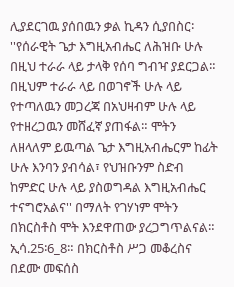ሊያደርገዉ ያሰበዉን ቃል ኪዳን ሲያበስር፡ ''የሰራዊት ጌታ እግዚአብሔር ለሕዝቡ ሁሉ በዚህ ተራራ ላይ ታላቅ የሰባ ግብዣ ያደርጋል። በዚህም ተራራ ላይ በወገኖች ሁሉ ላይ የተጣለዉን መጋረጃ በአህዛብም ሁሉ ላይ የተዘረጋዉን መሸፈኛ ያጠፋል። ሞትን ለዘላለም ይዉጣል ጌታ እግዚአብሔርም ከፊት ሁሉ እንባን ያብሳል፣ የህዝቡንም ስድብ ከምድር ሁሉ ላይ ያስወግዳል እግዚአብሔር ተናግሮአልና'' በማለት የገሃነም ሞትን በክርስቶስ ሞት እንደዋጠው ያረጋግጥልናል። ኢሳ.25፡6_8። በክርስቶስ ሥጋ መቆረስና በደሙ መፍሰስ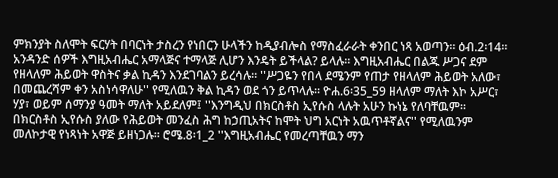ምክንያት ስለሞት ፍርሃት በባርነት ታስረን የነበርን ሁላችን ከዲያብሎስ የማስፈራራት ቀንበር ነጻ አወጣን። ዕብ.2፡14። አንዳንድ ሰዎች እግዚአብሔር አማላጅና ተማላጅ ሊሆን እንዴት ይችላል? ይላሉ። እግዚአብሔር በልጁ ሥጋና ደም የዘላለም ሕይወት ዋስትና ቃል ኪዳን እንደገባልን ይረሳሉ። ''ሥጋዬን የበላ ደሜንም የጠታ የዘላለም ሕይወት አለው፣ በመጨረሻም ቀን አስነሳዋለሁ'' የሚለዉን ቅል ኪዳን ወደ ጎን ይጥላሉ። ዮሐ.6፡35_59 ዘላለም ማለት እኮ አሥር፣ ሃያ፣ ወይም ሰማንያ ዓመት ማለት አይደለም፤ ''እንግዲህ በክርስቶስ ኢየሱስ ላሉት አሁን ኩነኔ የለባቸዉም። በክርስቶስ ኢየሱስ ያለው የሕይወት መንፈስ ሕግ ከኃጢአትና ከሞት ህግ አርነት አዉጥቶኛልና'' የሚለዉንም መለኮታዊ የነጻነት አዋጅ ይዘነጋሉ። ሮሜ.8፡1_2 ''እግዚአብሔር የመረጣቸዉን ማን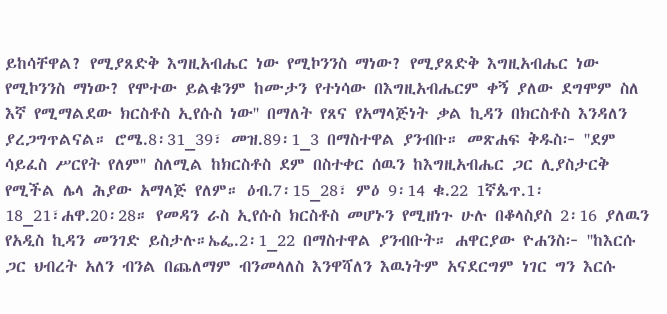ይከሳቸዋል? የሚያጸድቅ እግዚአብሔር ነው የሚኮንንስ ማነው? የሚያጸድቅ እግዚአብሔር ነው የሚኮንንስ ማነው? የሞተው ይልቁንም ከሙታን የተነሳው በእግዚአብሔርም ቀኝ ያለው ደግሞም ስለ እኛ የሚማልደው ክርስቶስ ኢየሱስ ነው'' በማለት የጸና የአማላጅነት ቃል ኪዳን በክርስቶስ እንዳለን ያረጋግጥልናል። ሮሜ.8፡31_39፣ መዝ.89፡1_3 በማስተዋል ያንብቡ። መጽሐፍ ቅዱስ፦ ''ደም ሳይፈስ ሥርየት የለም'' ስለሚል ከክርስቶስ ደም በስተቀር ሰዉን ከእግዚአብሔር ጋር ሊያስታርቅ የሚችል ሌላ ሕያው አማላጅ የለም። ዕብ.7፡15_28፣ ምዕ 9፡14 ቁ.22 1ኛጴጥ.1፡18_21፣ሐዋ.20፡28። የመዳን ራስ ኢየሱስ ክርስቶስ መሆኑን የሚዘነጉ ሁሉ በቆላስያስ 2፡16 ያለዉን የአዲስ ኪዳን መንገድ ይስታሉ።ኤፌ.2፡1_22 በማስተዋል ያንብቡት። ሐዋርያው ዮሐንስ፦ ''ከእርሱ ጋር ህብረት አለን ብንል በጨለማም ብንመላለስ እንዋሻለን እዉነትም አናደርግም ነገር ግን እርሱ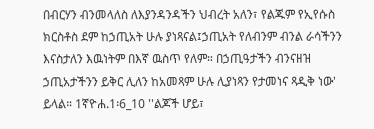በብርሃን ብንመላለስ ለእያንዳንዳችን ህብረት አለን፣ የልጁም የኢየሱስ ክርስቶስ ደም ከኃጢአት ሁሉ ያነጻናል፤ኃጢአት የለብንም ብንል ራሳችንን እናስታለን እዉነትም በእኛ ዉስጥ የለም። በኃጢዓታችን ብንናዘዝ ኃጢአታችንን ይቅር ሊለን ከአመጻም ሁሉ ሊያነጻን የታመነና ጻዲቅ ነው' ይላል። 1ኛዮሐ.1፡6_10 ''ልጆች ሆይ፣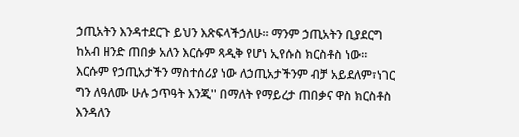ኃጢአትን እንዳተደርጉ ይህን እጽፍላችኃለሁ። ማንም ኃጢአትን ቢያደርግ ከአብ ዘንድ ጠበቃ አለን እርሱም ጻዲቅ የሆነ ኢየሱስ ክርስቶስ ነው። እርሱም የኃጢአታችን ማስተሰሪያ ነው ለኃጢአታችንም ብቻ አይደለም፣ነገር ግን ለዓለሙ ሁሉ ኃጥዓት እንጂ'' በማለት የማይረታ ጠበቃና ዋስ ክርስቶስ እንዳለን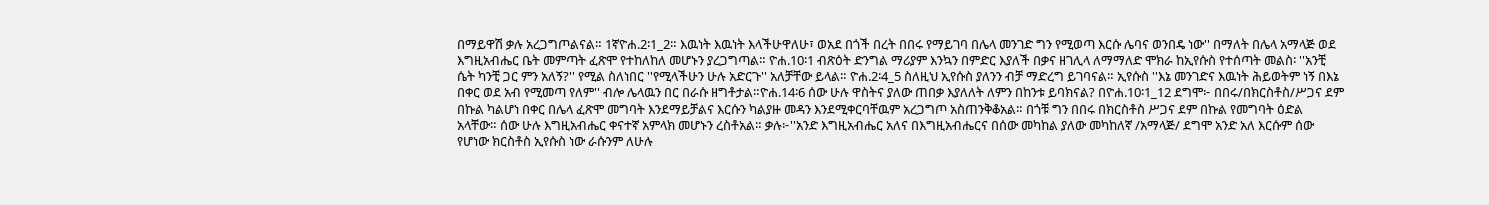በማይዋሽ ቃሉ አረጋግጦልናል። 1ኛዮሐ.2፡1_2። እዉነት እዉነት እላችሁዋለሁ፣ ወአደ በጎች በረት በበሩ የማይገባ በሌላ መንገድ ግን የሚወጣ እርሱ ሌባና ወንበዴ ነው'' በማለት በሌላ አማላጅ ወደ እግዚአብሔር ቤት መምጣት ፈጽሞ የተከለከለ መሆኑን ያረጋግጣል። ዮሐ.10፡1 ብጽዕት ድንግል ማሪያም እንኳን በምድር እያለች በቃና ዘገሊላ ለማማለድ ሞክራ ከኢየሱስ የተሰጣት መልስ፡ ''አንቺ ሴት ካንቺ ጋር ምን አለኝ?'' የሚል ስለነበር ''የሚላችሁን ሁሉ አድርጉ'' አለቻቸው ይላል። ዮሐ.2፡4_5 ስለዚህ ኢየሱስ ያለንን ብቻ ማድረግ ይገባናል። ኢየሱስ ''እኔ መንገድና እዉነት ሕይወትም ነኝ በእኔ በቀር ወደ አብ የሚመጣ የለም'' ብሎ ሌላዉን በር በራሱ ዘግቶታል።ዮሐ.14፡6 ሰው ሁሉ ዋስትና ያለው ጠበቃ እያለለት ለምን በከንቱ ይባክናል? በዮሐ.10፡1_12 ደግሞ፦ በበሩ/በክርስቶስ/ሥጋና ደም በኩል ካልሆነ በቀር በሌላ ፈጽሞ መግባት እንደማይቻልና እርሱን ካልያዙ መዳን እንደሚቀርባቸዉም አረጋግጦ አስጠንቅቆአል። በጎቹ ግን በበሩ በክርስቶስ ሥጋና ደም በኩል የመግባት ዕድል አላቸው። ሰው ሁሉ እግዚአብሔር ቀናተኛ አምላክ መሆኑን ረስቶአል። ቃሉ፦''አንድ እግዚአብሔር አለና በእግዚአብሔርና በሰው መካከል ያለው መካከለኛ /አማላጅ/ ደግሞ አንድ አለ እርሱም ሰው የሆነው ክርስቶስ ኢየሱስ ነው ራሱንም ለሁሉ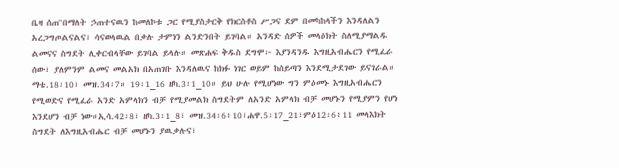ቤዛ ሰጠ''በማለት ኃጠተናዉን ከመለኮቱ ጋር የሚያስታርቅ የክርስቶስ ሥጋና ደም በመካከላችን እንዳለልን አረጋግጦልናልና፣ ሳናወላዉል በቃሉ ታምነን ልንድንበት ይገባል። አንዳድ ሰዎች መላዕክት ስለሚያማልዱ ልመናና ስግደት ሊቀርብላቸው ይገባል ይላሉ። መጽሐፍ ቅዱስ ደግሞ፦ እያንዳንዱ እግዚአብሔርን የሚፈራ ሰው፣ ያለምንም ልመና መልአክ በአጠገቡ እንዳለዉና ከክፉ ነገር ወይም ከሰይጣን እንደሚታደገው ይናገራል። ማቴ.18፡10፣ መዝ.34፡7። 19፡1_16 ዘካ.3፡1_10። ይህ ሁሉ የሚሆነው ግን ምዕመኑ እግዚአብሔርን የሚወድና የሚፈራ አንድ አምላክን ብቻ የሚያመልክ ስግደትም ለአንድ አምላክ ብቻ መሆኑን የሚያምን የሆነ እንደሆን ብቻ ነው።ኢሳ.42፡8፣ ዘካ.3፡1_8፣ መዝ.34፡6፥10፣ሐዋ.5፡17_21፣ምዕ12፡6፥11 መላእክት ስግደት ለእግዚአብሔር ብቻ መሆኑን ያዉቃሉና፣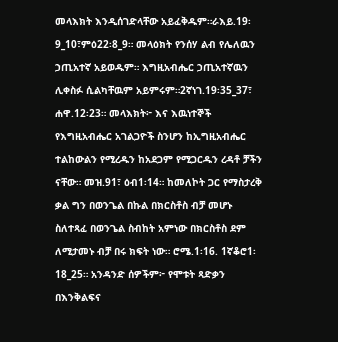መላእክት እንዲሰገድላቸው አይፈቅዱም።ራእይ.19፡9_10፣ምዕ22፡8_9። መላዕክት የንሰሃ ልብ የሌለዉን ኃጢአተኛ አይወዱም። እግዚአብሔር ኃጢአተኛዉን ሊቀስፉ ሲልካቸዉም አይምሩም።2ኛነገ.19፡35_37፣ ሐዋ.12፡23። መላእክት፦ እና እዉነተኞች የእግዚአብሔር አገልጋዮች ስንሆን ከኢግዚአብሔር ተልከውልን የሚረዱን ከአደጋም የሚጋርዱን ረዳቶ ቻችን ናቸው። መዝ.91፣ ዕብ1፡14። ከመለኮት ጋር የማስታረቅ ቃል ግን በወንጌል በኩል በክርስቶስ ብቻ መሆኑ ስለተጻፈ በወንጌል ስብከት አምነው በክርስቶስ ደም ለሚታመኑ ብቻ በሩ ክፍት ነው። ሮሜ.1፡16. 1ኛቆሮ1፡18_25። አንዳንድ ሰዎችም፦ የሞቱት ጻድቃን በእንቅልፍና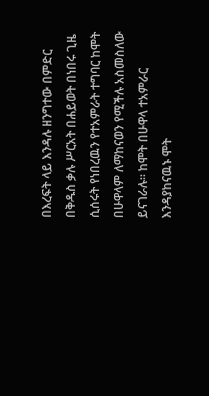በእረፍት ላይ እንዳሉ ዘንግተው በምድር በቅዱስ ቃሉ ሥርአት በሐይወት በነበሩ ጊዜ ሲሰሩት የነበረዉን የተአምራት ተግባር ከሞት በሁዋላም ለማከናወን የሚችሉ አስመስለው ይናገራሉ። ከሞት በሁዋላ ተአምራር እንዳያከናዉኑ ሞት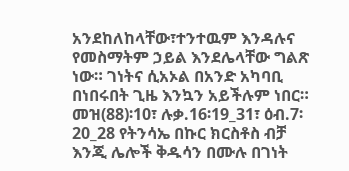አንደከለከላቸው፣ተንተዉም እንዳሉና የመስማትም ኃይል እንደሌላቸው ግልጽ ነው። ገነትና ሲአኦል በአንድ አካባቢ በነበሩበት ጊዜ እንኳን አይችሉም ነበር። መዝ(88)፡10፣ ሉቃ.16፡19_31፣ ዕብ.7፡20_28 የትንሳኤ በኩር ክርስቶስ ብቻ እንጂ ሌሎች ቅዱሳን በሙሉ በገነት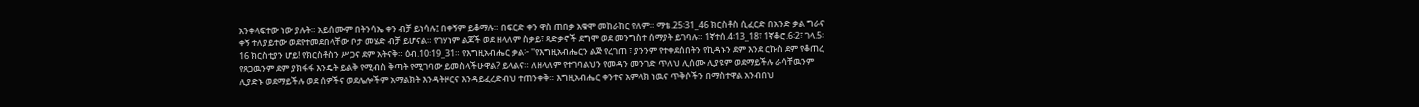አንቀላፍተው ነው ያሉት። አይሰሙም በትንሳኤ ቀን ብቻ ይነሳሉ፤ በቀኝም ይቆማሉ። በፍርድ ቀን ዋስ ጠበቃ አቁሞ መከራከር የለም። ማቴ.25፡31_46 ክርስቶስ ሲፈርድ በአንድ ቃል ግራና ቀኝ ተለያይተው ወደየተመደበላቸው ቦታ መሄድ ብቻ ይሆናል። የገሃነም ልጆች ወደ ዘላለም ስቃይ፣ ጻድቃኖች ደግሞ ወደ መንግስተ ሰማያት ይገባሉ። 1ኛተሰ.4፡13_18፣ 1ኛቆሮ.6፡2፣ ገላ.5፡16 ክርስቲያን ሆይ! የክርስቶስን ሥጋና ደም አትናቅ። ዕብ.10፡19_31። የእግዚአብሔር ቃል፦ ''የእግዚአብሔርን ልጅ የረገጠ ፣ ያንንም የተቀደሰበትን የኪዳኑን ደም እንደ ርኩስ ደም የቆጠረ የጸጋዉንም ደም ያክፋፋ እንዴት ይልቅ የሚብስ ቅጣት የሚገባው ይመስላችሁዋል? ይላልና። ለዘላለም የተገባልህን የመዳን መንገድ ጥለህ ሊሰሙ ሊያዩም ወደማይችሉ ራሳቸዉንም ሊያድኑ ወደማይችሉ ወደ ሰዎችና ወደሌሎችም አማልክት እንዳትዞርና እንዳይፈረድብህ ተጠንቀቅ። እግዚአብሔር ቀንተና አምላክ ነዉና ጥቅሶችን በማስተዋል አንብበህ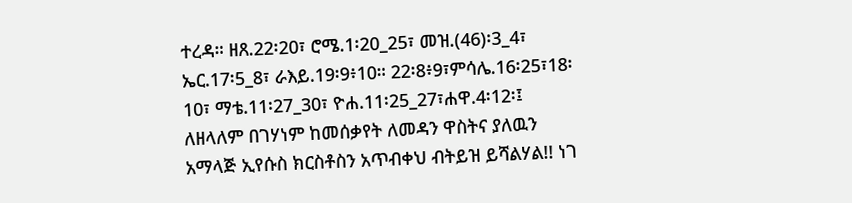ተረዳ። ዘጸ.22፡20፣ ሮሜ.1፡20_25፣ መዝ.(46)፡3_4፣ ኤር.17፡5_8፣ ራእይ.19፡9፥10። 22፡8፥9፣ምሳሌ.16፡25፣18፡10፣ ማቴ.11፡27_30፣ ዮሐ.11፡25_27፣ሐዋ.4፡12፡፤ ለዘላለም በገሃነም ከመሰቃየት ለመዳን ዋስትና ያለዉን አማላጅ ኢየሱስ ክርስቶስን አጥብቀህ ብትይዝ ይሻልሃል!! ነገ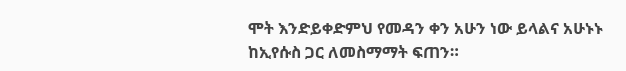ሞት እንድይቀድምህ የመዳን ቀን አሁን ነው ይላልና አሁኑኑ ከኢየሱስ ጋር ለመስማማት ፍጠን።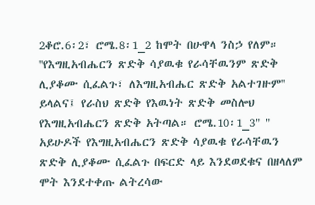2ቆሮ.6፡2፣ ሮሜ.8፡1_2 ከሞት በሁዋላ ንስኃ የለም። ''የእግዚአብሔርን ጽድቅ ሳያዉቁ የራሳቸዉንም ጽድቅ ሊያቆሙ ሲፈልጉ፣ ለእግዚአብሔር ጽድቅ አልተገዙም'' ይላልና፤ የራስህ ጽድቅ የእዉነት ጽድቅ መስሎህ የእግዚአብሔርን ጽድቅ አትጣል። ሮሜ.10፡1_3" " አይሁዶች የእግዚአብሔርን ጽድቅ ሳያዉቁ የራሳቸዉን ጽድቅ ሊያቆሙ ሲፈልጉ በፍርድ ላይ እንደወደቁና በዘላለም ሞት እንደተቀጡ ልትረሳው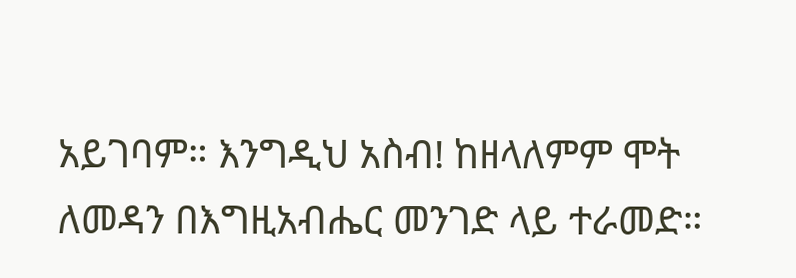አይገባም። እንግዲህ አስብ! ከዘላለምም ሞት ለመዳን በእግዚአብሔር መንገድ ላይ ተራመድ።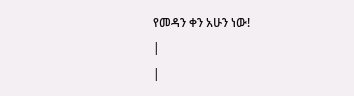የመዳን ቀን አሁን ነው!
|
|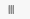|||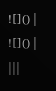![]() |
![]() |
|||